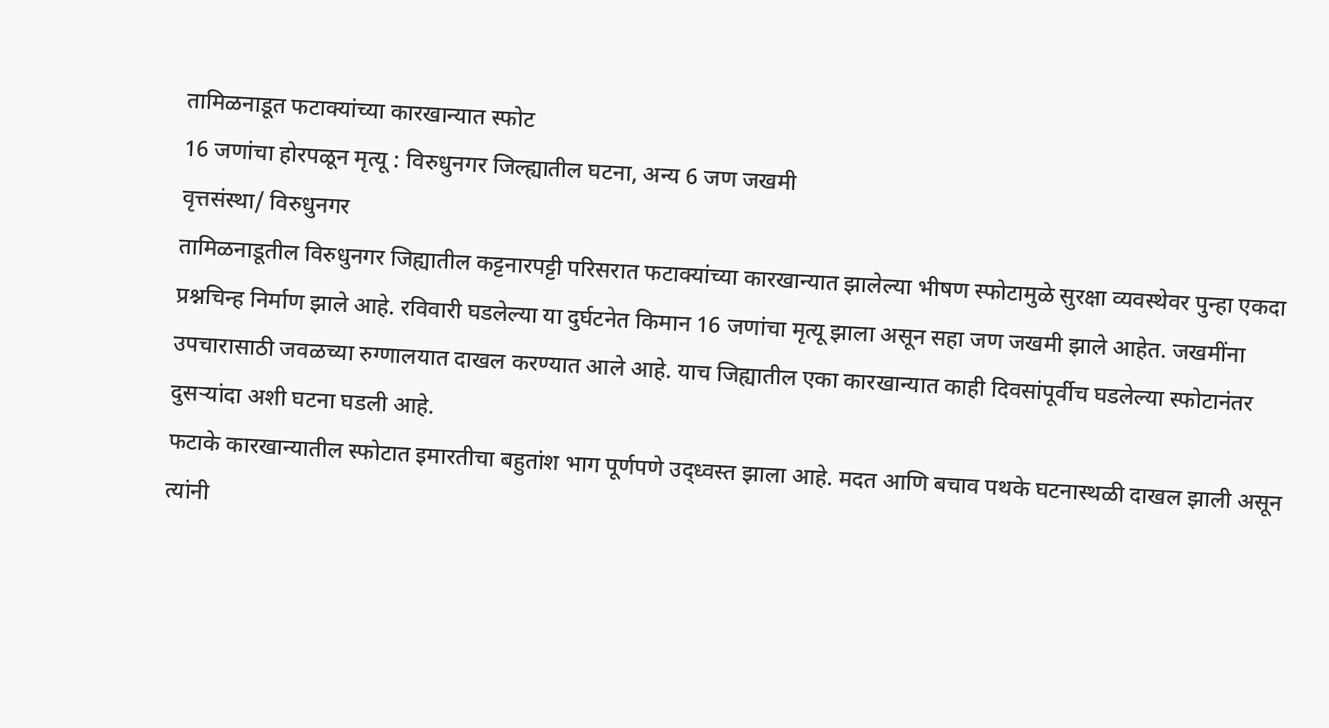तामिळनाडूत फटाक्यांच्या कारखान्यात स्फोट
16 जणांचा होरपळून मृत्यू : विरुधुनगर जिल्ह्यातील घटना, अन्य 6 जण जखमी
वृत्तसंस्था/ विरुधुनगर
तामिळनाडूतील विरुधुनगर जिह्यातील कट्टनारपट्टी परिसरात फटाक्यांच्या कारखान्यात झालेल्या भीषण स्फोटामुळे सुरक्षा व्यवस्थेवर पुन्हा एकदा प्रश्नचिन्ह निर्माण झाले आहे. रविवारी घडलेल्या या दुर्घटनेत किमान 16 जणांचा मृत्यू झाला असून सहा जण जखमी झाले आहेत. जखमींना उपचारासाठी जवळच्या रुग्णालयात दाखल करण्यात आले आहे. याच जिह्यातील एका कारखान्यात काही दिवसांपूर्वीच घडलेल्या स्फोटानंतर दुसऱ्यांदा अशी घटना घडली आहे.
फटाके कारखान्यातील स्फोटात इमारतीचा बहुतांश भाग पूर्णपणे उद्ध्वस्त झाला आहे. मदत आणि बचाव पथके घटनास्थळी दाखल झाली असून त्यांनी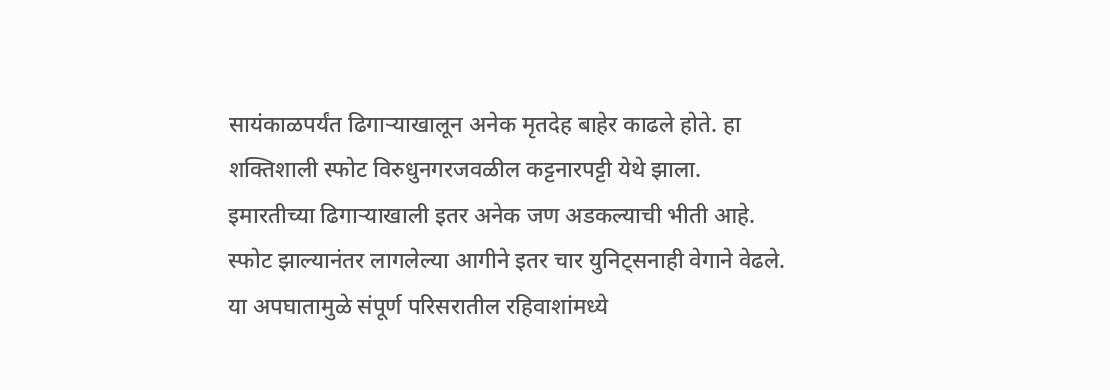सायंकाळपर्यंत ढिगाऱ्याखालून अनेक मृतदेह बाहेर काढले होते. हा शक्तिशाली स्फोट विरुधुनगरजवळील कट्टनारपट्टी येथे झाला. इमारतीच्या ढिगाऱ्याखाली इतर अनेक जण अडकल्याची भीती आहे. स्फोट झाल्यानंतर लागलेल्या आगीने इतर चार युनिट्सनाही वेगाने वेढले. या अपघातामुळे संपूर्ण परिसरातील रहिवाशांमध्ये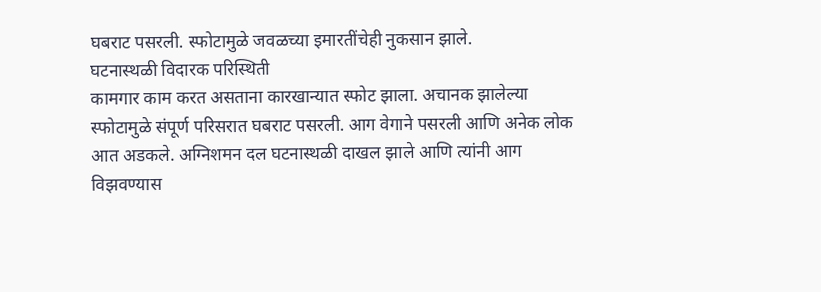घबराट पसरली. स्फोटामुळे जवळच्या इमारतींचेही नुकसान झाले.
घटनास्थळी विदारक परिस्थिती
कामगार काम करत असताना कारखान्यात स्फोट झाला. अचानक झालेल्या स्फोटामुळे संपूर्ण परिसरात घबराट पसरली. आग वेगाने पसरली आणि अनेक लोक आत अडकले. अग्निशमन दल घटनास्थळी दाखल झाले आणि त्यांनी आग विझवण्यास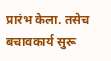प्रारंभ केला. तसेच बचावकार्य सुरू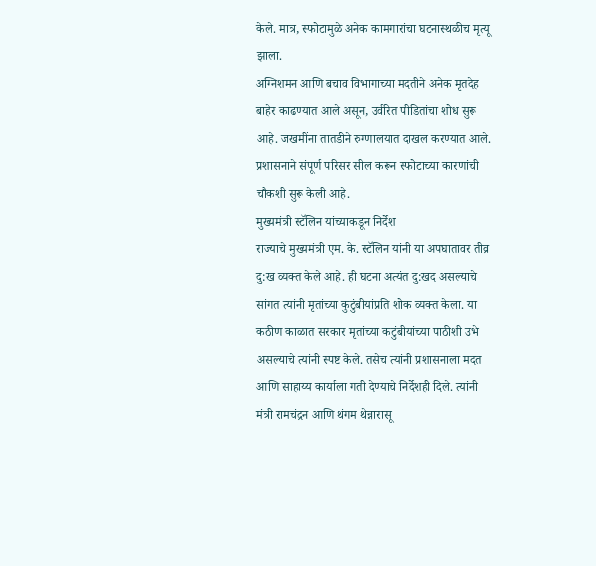केले. मात्र, स्फोटामुळे अनेक कामगारांचा घटनास्थळीच मृत्यू झाला.
अग्निशमन आणि बचाव विभागाच्या मदतीने अनेक मृतदेह बाहेर काढण्यात आले असून, उर्वरित पीडितांचा शोध सुरू आहे. जखमींना तातडीने रुग्णालयात दाखल करण्यात आले. प्रशासनाने संपूर्ण परिसर सील करून स्फोटाच्या कारणांची चौकशी सुरू केली आहे.
मुख्यमंत्री स्टॅलिन यांच्याकडून निर्देश
राज्याचे मुख्यमंत्री एम. के. स्टॅलिन यांनी या अपघातावर तीव्र दु:ख व्यक्त केले आहे. ही घटना अत्यंत दु:खद असल्याचे सांगत त्यांनी मृतांच्या कुटुंबीयांप्रति शोक व्यक्त केला. या कठीण काळात सरकार मृतांच्या कटुंबीयांच्या पाठीशी उभे असल्याचे त्यांनी स्पष्ट केले. तसेच त्यांनी प्रशासनाला मदत आणि साहाय्य कार्याला गती देण्याचे निर्देशही दिले. त्यांनी मंत्री रामचंद्रन आणि थंगम थेन्नारासू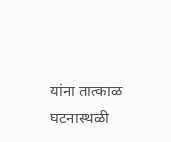यांना तात्काळ घटनास्थळी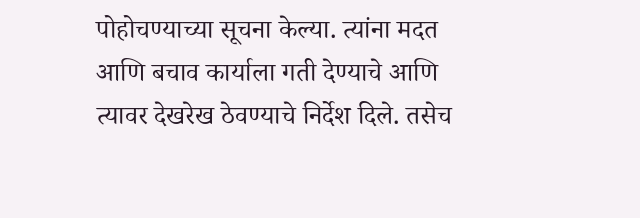पोहोचण्याच्या सूचना केल्या. त्यांना मदत आणि बचाव कार्याला गती देण्याचे आणि त्यावर देखरेख ठेवण्याचे निर्देश दिले. तसेच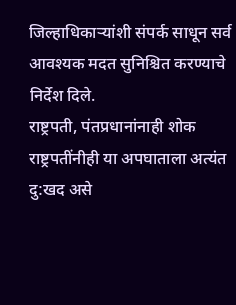जिल्हाधिकाऱ्यांशी संपर्क साधून सर्व आवश्यक मदत सुनिश्चित करण्याचे निर्देश दिले.
राष्ट्रपती, पंतप्रधानांनाही शोक
राष्ट्रपतींनीही या अपघाताला अत्यंत दु:खद असे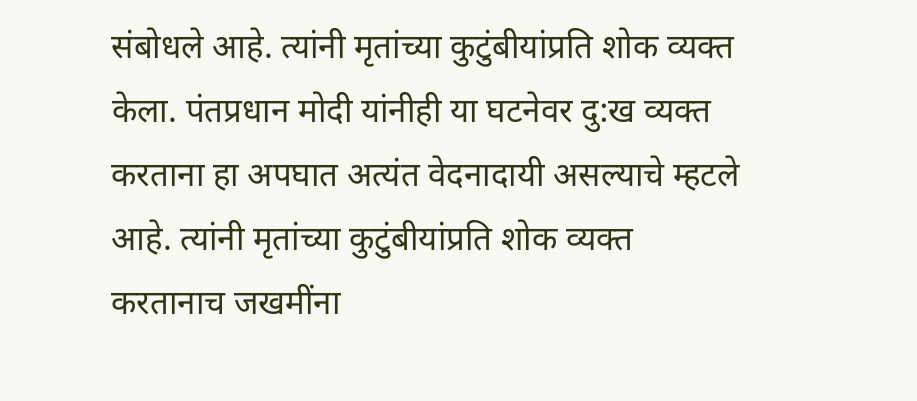संबोधले आहे. त्यांनी मृतांच्या कुटुंबीयांप्रति शोक व्यक्त केला. पंतप्रधान मोदी यांनीही या घटनेवर दु:ख व्यक्त करताना हा अपघात अत्यंत वेदनादायी असल्याचे म्हटले आहे. त्यांनी मृतांच्या कुटुंबीयांप्रति शोक व्यक्त करतानाच जखमींना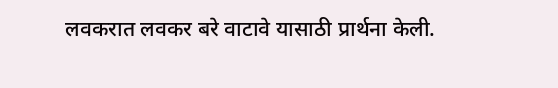लवकरात लवकर बरे वाटावे यासाठी प्रार्थना केली.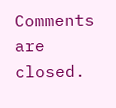Comments are closed.